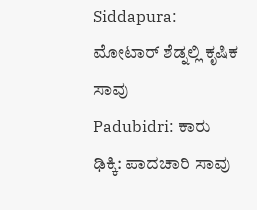Siddapura: ಮೋಟಾರ್ ಶೆಡ್ನಲ್ಲಿ ಕೃಷಿಕ ಸಾವು
Padubidri: ಕಾರು ಢಿಕ್ಕಿ: ಪಾದಚಾರಿ ಸಾವು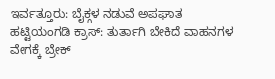ಇರ್ವತ್ತೂರು: ಬೈಕ್ಗಳ ನಡುವೆ ಅಪಘಾತ
ಹಟ್ಟಿಯಂಗಡಿ ಕ್ರಾಸ್: ತುರ್ತಾಗಿ ಬೇಕಿದೆ ವಾಹನಗಳ ವೇಗಕ್ಕೆ ಬ್ರೇಕ್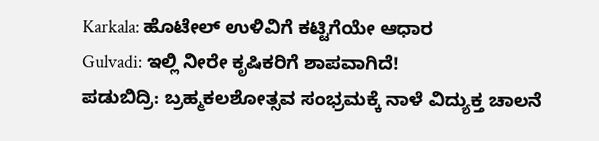Karkala: ಹೊಟೇಲ್ ಉಳಿವಿಗೆ ಕಟ್ಟಿಗೆಯೇ ಆಧಾರ
Gulvadi: ಇಲ್ಲಿ ನೀರೇ ಕೃಷಿಕರಿಗೆ ಶಾಪವಾಗಿದೆ!
ಪಡುಬಿದ್ರಿ: ಬ್ರಹ್ಮಕಲಶೋತ್ಸವ ಸಂಭ್ರಮಕ್ಕೆ ನಾಳೆ ವಿದ್ಯುಕ್ತ ಚಾಲನೆ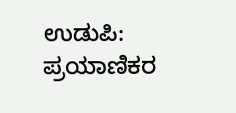ಉಡುಪಿ: ಪ್ರಯಾಣಿಕರ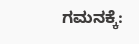ಗಮನಕ್ಕೆ: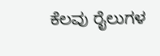ಕೆಲವು ರೈಲುಗಳ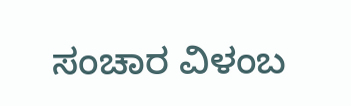ಸಂಚಾರ ವಿಳಂಬ